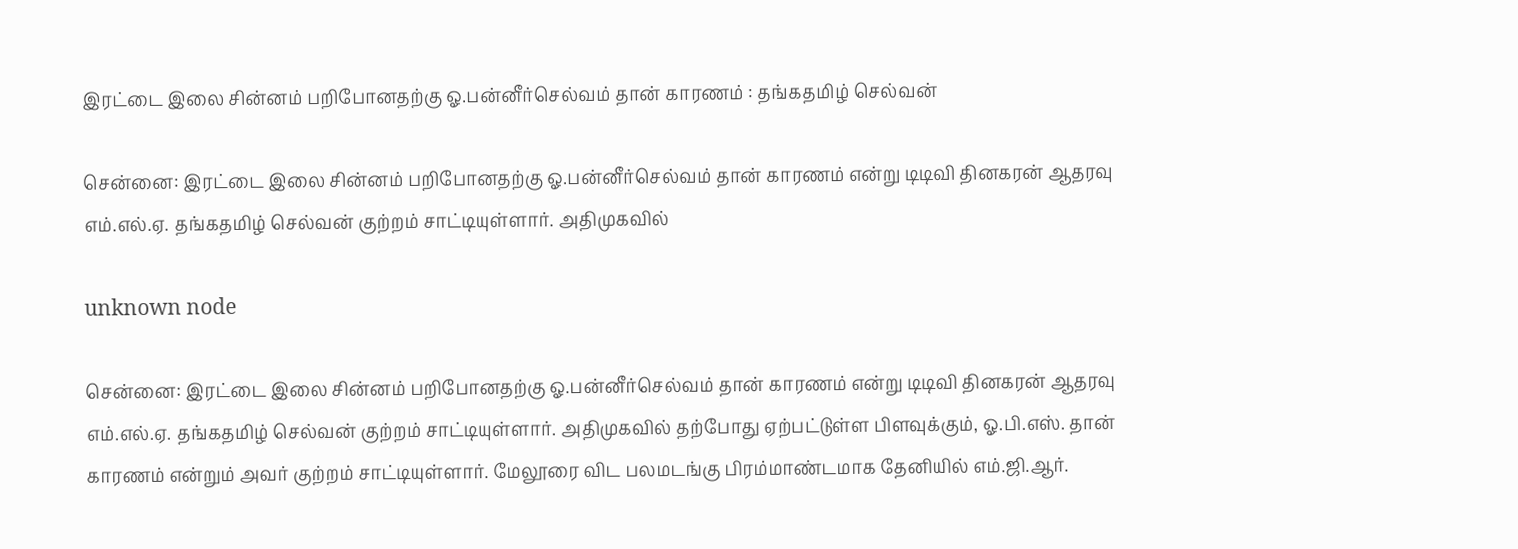இரட்டை இலை சின்னம் பறிபோனதற்கு ஓ.பன்னீர்செல்வம் தான் காரணம் : தங்கதமிழ் செல்வன்

சென்னை: இரட்டை இலை சின்னம் பறிபோனதற்கு ஓ.பன்னீர்செல்வம் தான் காரணம் என்று டிடிவி தினகரன் ஆதரவு எம்.எல்.ஏ. தங்கதமிழ் செல்வன் குற்றம் சாட்டியுள்ளார். அதிமுகவில்

unknown node

சென்னை: இரட்டை இலை சின்னம் பறிபோனதற்கு ஓ.பன்னீர்செல்வம் தான் காரணம் என்று டிடிவி தினகரன் ஆதரவு எம்.எல்.ஏ. தங்கதமிழ் செல்வன் குற்றம் சாட்டியுள்ளார். அதிமுகவில் தற்போது ஏற்பட்டுள்ள பிளவுக்கும், ஓ.பி.எஸ். தான் காரணம் என்றும் அவர் குற்றம் சாட்டியுள்ளார். மேலூரை விட பலமடங்கு பிரம்மாண்டமாக தேனியில் எம்.ஜி.ஆர்.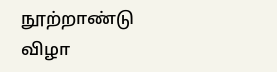நூற்றாண்டு விழா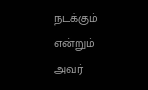நடக்கும் என்றும் அவர்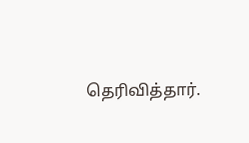தெரிவித்தார்.